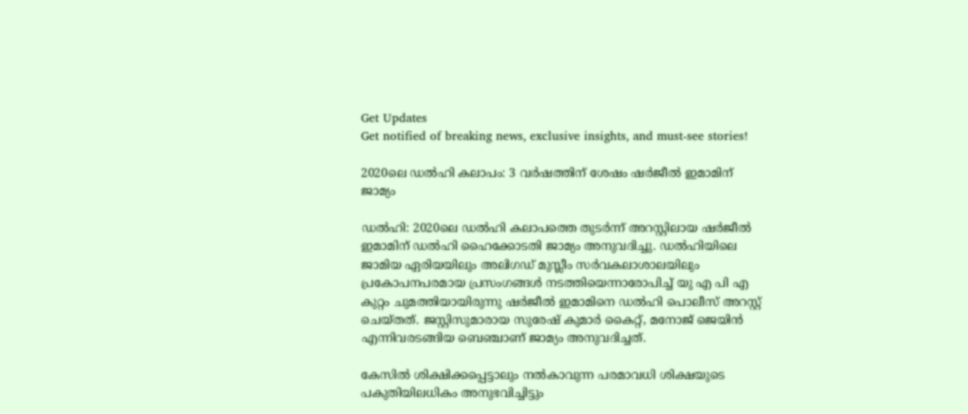Get Updates
Get notified of breaking news, exclusive insights, and must-see stories!

2020ലെ ഡൽഹി കലാപം: 3 വർഷത്തിന് ശേഷം ഷർജീല്‍ ഇമാമിന് ജാമ്യം

ഡല്‍ഹി: 2020ലെ ഡൽഹി കലാപത്തെ തുടർന്ന് അറസ്റ്റിലായ ഷർജീൽ ഇമാമിന് ഡൽഹി ഹൈക്കോടതി ജാമ്യം അനുവദിച്ചു. ഡൽഹിയിലെ ജാമിയ ഏരിയയിലും അലിഗഡ് മുസ്ലീം സർവകലാശാലയിലും പ്രകോപനപരമായ പ്രസംഗങ്ങൾ നടത്തിയെന്നാരോപിച്ച് യു എ പി എ കുറ്റം ചുമത്തിയായിരുന്നു ഷർജീൽ ഇമാമിനെ ഡല്‍ഹി പൊലീസ് അറസ്റ്റ് ചെയ്തത്. ജസ്റ്റിസുമാരായ സുരേഷ് കുമാർ കൈറ്റ്, മനോജ് ജെയിൻ എന്നിവരടങ്ങിയ ബെഞ്ചാണ് ജാമ്യം അനുവദിച്ചത്.

കേസില്‍ ശിക്ഷിക്കപ്പെട്ടാലും നൽകാവുന്ന പരമാവധി ശിക്ഷയുടെ പകുതിയിലധികം അനുഭവിച്ചിട്ടും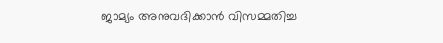ജാമ്യം അനുവദിക്കാൻ വിസമ്മതിച്ച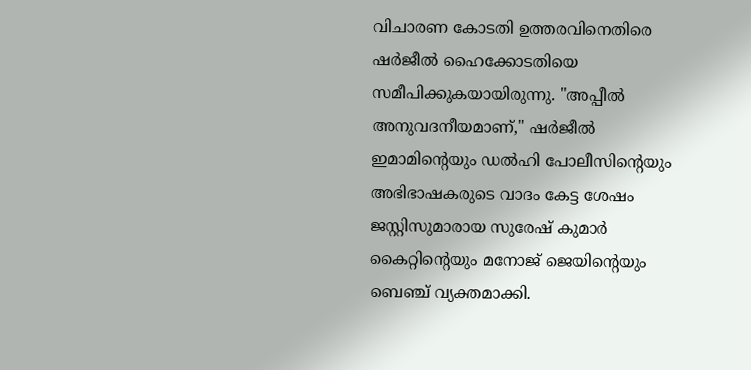വിചാരണ കോടതി ഉത്തരവിനെതിരെ ഷർജീല്‍ ഹൈക്കോടതിയെ സമീപിക്കുകയായിരുന്നു. "അപ്പീൽ അനുവദനീയമാണ്," ഷർജീൽ ഇമാമിൻ്റെയും ഡൽഹി പോലീസിൻ്റെയും അഭിഭാഷകരുടെ വാദം കേട്ട ശേഷം ജസ്റ്റിസുമാരായ സുരേഷ് കുമാർ കൈറ്റിൻ്റെയും മനോജ് ജെയിൻ്റെയും ബെഞ്ച് വ്യക്തമാക്കി.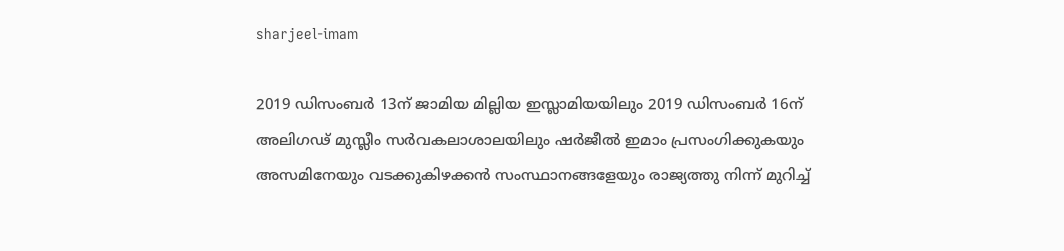sharjeel-imam

2019 ഡിസംബർ 13ന് ജാമിയ മില്ലിയ ഇസ്ലാമിയയിലും 2019 ഡിസംബർ 16ന് അലിഗഢ് മുസ്ലീം സർവകലാശാലയിലും ഷർജീൽ ഇമാം പ്രസംഗിക്കുകയും അസമിനേയും വടക്കുകിഴക്കൻ സംസ്ഥാനങ്ങളേയും രാജ്യത്തു നിന്ന് മുറിച്ച്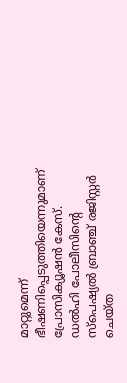മാറ്റുമെന്ന് ഭീഷണിപ്പെടുത്തിയെന്നുമാണ് പ്രോസിക്യൂഷന്‍ കേസ്. ഡൽഹി പോലീസിൻ്റെ സ്‌പെഷ്യൽ ബ്രാഞ്ച് രജിസ്റ്റർ ചെയ്ത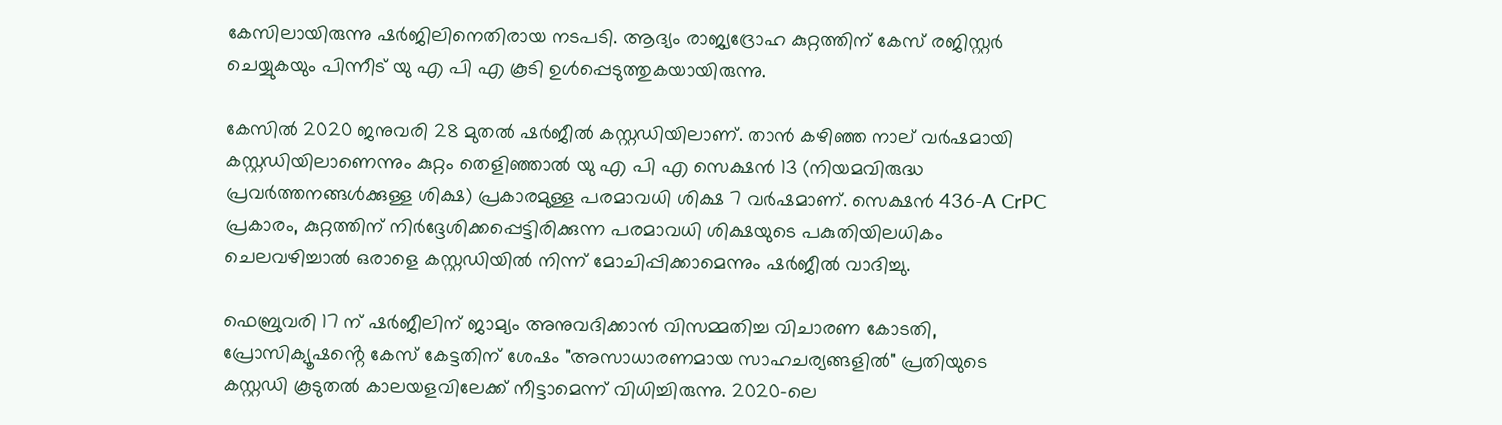കേസിലായിരുന്നു ഷർജിലിനെതിരായ നടപടി. ആദ്യം രാജ്യദ്രോഹ കുറ്റത്തിന് കേസ് രജിസ്റ്റർ ചെയ്യുകയും പിന്നീട് യു എ പി എ കൂടി ഉള്‍പ്പെടുത്തുകയായിരുന്നു.

കേസിൽ 2020 ജനുവരി 28 മുതൽ ഷർജീല്‍ കസ്റ്റഡിയിലാണ്. താൻ കഴിഞ്ഞ നാല് വർഷമായി കസ്റ്റഡിയിലാണെന്നും കുറ്റം തെളിഞ്ഞാൽ യു എ പി എ സെക്ഷൻ 13 (നിയമവിരുദ്ധ പ്രവർത്തനങ്ങൾക്കുള്ള ശിക്ഷ) പ്രകാരമുള്ള പരമാവധി ശിക്ഷ 7 വർഷമാണ്. സെക്ഷൻ 436-A CrPC പ്രകാരം, കുറ്റത്തിന് നിർദ്ദേശിക്കപ്പെട്ടിരിക്കുന്ന പരമാവധി ശിക്ഷയുടെ പകുതിയിലധികം ചെലവഴിച്ചാൽ ഒരാളെ കസ്റ്റഡിയിൽ നിന്ന് മോചിപ്പിക്കാമെന്നും ഷർജീല്‍ വാദിച്ചു.

ഫെബ്രുവരി 17 ന് ഷർജീലിന് ജാമ്യം അനുവദിക്കാൻ വിസമ്മതിച്ച വിചാരണ കോടതി, പ്രോസിക്യൂഷൻ്റെ കേസ് കേട്ടതിന് ശേഷം "അസാധാരണമായ സാഹചര്യങ്ങളിൽ" പ്രതിയുടെ കസ്റ്റഡി കൂടുതൽ കാലയളവിലേക്ക് നീട്ടാമെന്ന് വിധിച്ചിരുന്നു. 2020-ലെ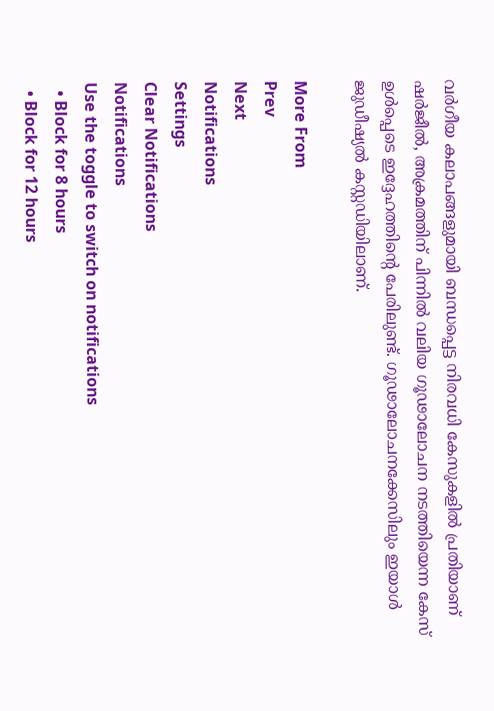വർഗീയ കലാപങ്ങളുമായി ബന്ധപ്പെട്ട നിരവധി കേസുകളിൽ പ്രതിയാണ് ഷർജീല്‍, അക്രമത്തിന് പിന്നിൽ വലിയ ഗൂഢാലോചന നടത്തിയെന്ന കേസ് ഉൾപ്പെടെ ഇദ്ദേഹത്തിന്റെ പേരിലുണ്ട്. ഗൂഢാലോചനക്കേസിലും ഇയാൾ ജുഡീഷ്യൽ കസ്റ്റഡിയിലാണ്.

More From
Prev
Next
Notifications
Settings
Clear Notifications
Notifications
Use the toggle to switch on notifications
  • Block for 8 hours
  • Block for 12 hours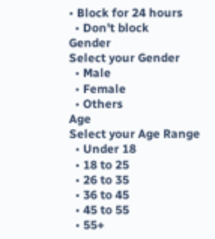• Block for 24 hours
  • Don't block
Gender
Select your Gender
  • Male
  • Female
  • Others
Age
Select your Age Range
  • Under 18
  • 18 to 25
  • 26 to 35
  • 36 to 45
  • 45 to 55
  • 55+